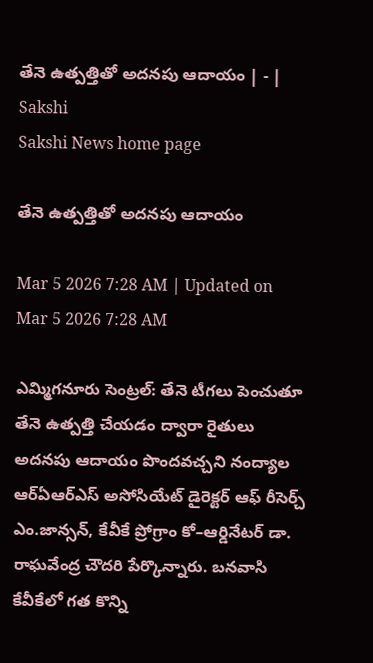తేనె ఉత్పత్తితో అదనపు ఆదాయం | - | Sakshi
Sakshi News home page

తేనె ఉత్పత్తితో అదనపు ఆదాయం

Mar 5 2026 7:28 AM | Updated on Mar 5 2026 7:28 AM

ఎమ్మిగనూరు సెంట్రల్‌: తేనె టీగలు పెంచుతూ తేనె ఉత్పత్తి చేయడం ద్వారా రైతులు అదనపు ఆదాయం పొందవచ్చని నంద్యాల ఆర్‌ఏఆర్‌ఎస్‌ అసోసియేట్‌ డైరెక్టర్‌ ఆఫ్‌ రీసెర్చ్‌ ఎం.జాన్సన్‌, కేవీకే ప్రోగ్రాం కో–ఆర్డినేటర్‌ డా. రాఘవేంద్ర చౌదరి పేర్కొన్నారు. బనవాసి కేవీకేలో గత కొన్ని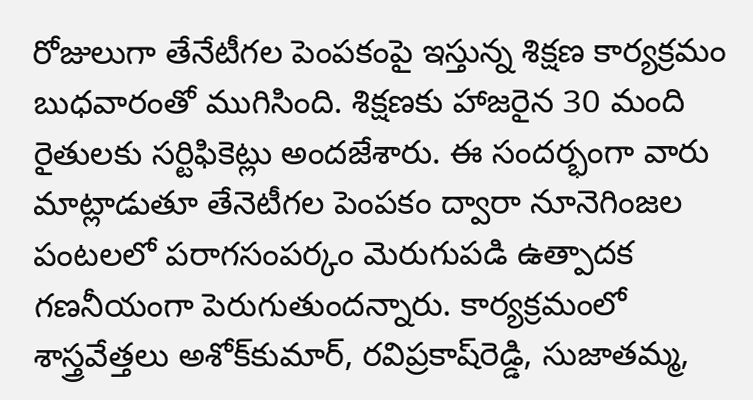రోజులుగా తేనేటీగల పెంపకంపై ఇస్తున్న శిక్షణ కార్యక్రమం బుధవారంతో ముగిసింది. శిక్షణకు హాజరైన 30 మంది రైతులకు సర్టిఫికెట్లు అందజేశారు. ఈ సందర్భంగా వారు మాట్లాడుతూ తేనెటీగల పెంపకం ద్వారా నూనెగింజల పంటలలో పరాగసంపర్కం మెరుగుపడి ఉత్పాదక గణనీయంగా పెరుగుతుందన్నారు. కార్యక్రమంలో శాస్త్రవేత్తలు అశోక్‌కుమార్‌, రవిప్రకాష్‌రెడ్డి, సుజాతమ్మ,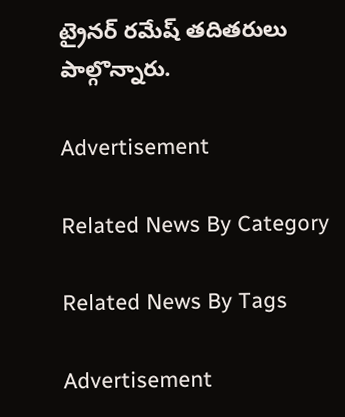ట్రైనర్‌ రమేష్‌ తదితరులు పాల్గొన్నారు.

Advertisement

Related News By Category

Related News By Tags

Advertisement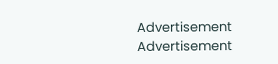Advertisement
Advertisement